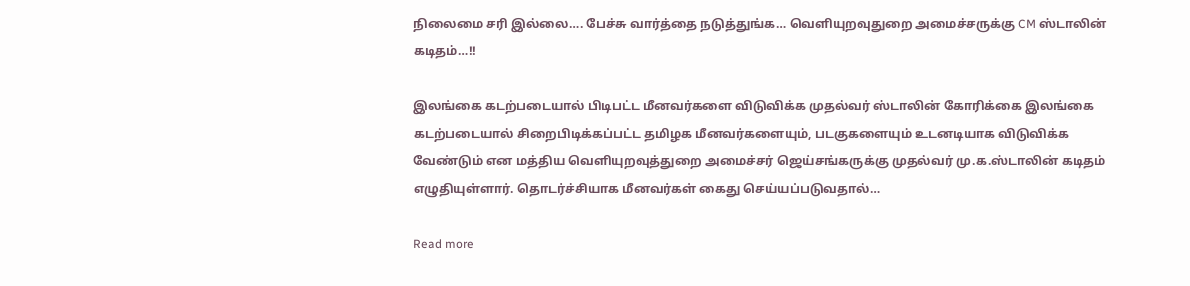நிலைமை சரி இல்லை…. பேச்சு வார்த்தை நடுத்துங்க… வெளியுறவுதுறை அமைச்சருக்கு CM ஸ்டாலின் கடிதம்…!!

இலங்கை கடற்படையால் பிடிபட்ட மீனவர்களை விடுவிக்க முதல்வர் ஸ்டாலின் கோரிக்கை இலங்கை கடற்படையால் சிறைபிடிக்கப்பட்ட தமிழக மீனவர்களையும், படகுகளையும் உடனடியாக விடுவிக்க வேண்டும் என மத்திய வெளியுறவுத்துறை அமைச்சர் ஜெய்சங்கருக்கு முதல்வர் மு.க.ஸ்டாலின் கடிதம் எழுதியுள்ளார். தொடர்ச்சியாக மீனவர்கள் கைது செய்யப்படுவதால்…

Read more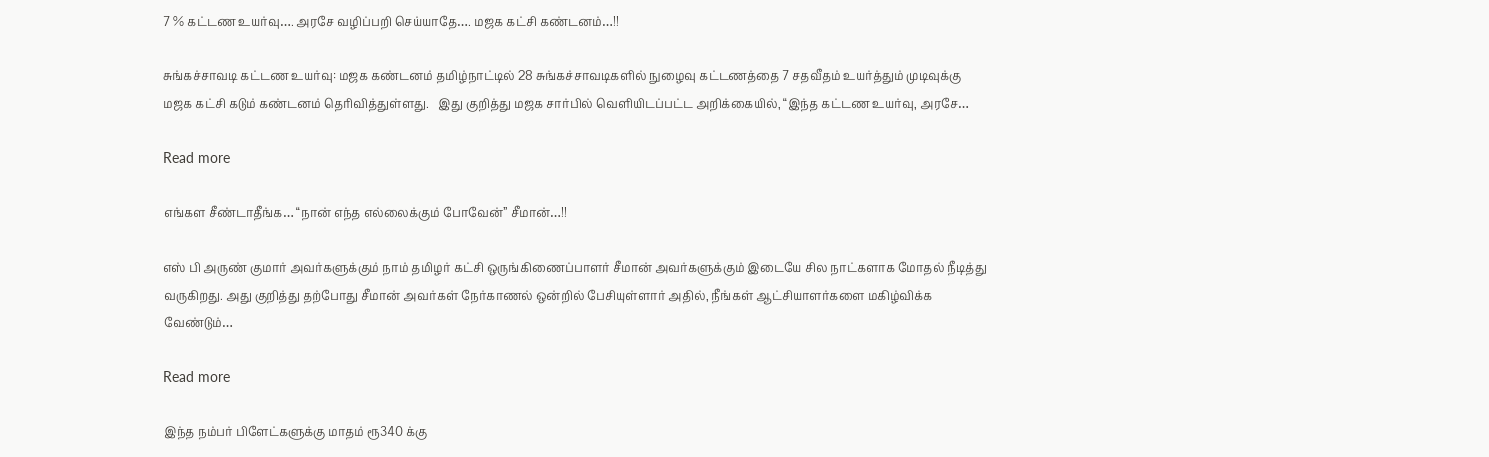7 % கட்டண உயர்வு…. அரசே வழிப்பறி செய்யாதே…. மஜக கட்சி கண்டனம்…!!

சுங்கச்சாவடி கட்டண உயர்வு: மஜக கண்டனம் தமிழ்நாட்டில் 28 சுங்கச்சாவடிகளில் நுழைவு கட்டணத்தை 7 சதவீதம் உயர்த்தும் முடிவுக்கு மஜக கட்சி கடும் கண்டனம் தெரிவித்துள்ளது.   இது குறித்து மஜக சார்பில் வெளியிடப்பட்ட அறிக்கையில், “இந்த கட்டண உயர்வு, அரசே…

Read more

எங்கள சீண்டாதீங்க… “நான் எந்த எல்லைக்கும் போவேன்” சீமான்…!!

எஸ் பி அருண் குமார் அவர்களுக்கும் நாம் தமிழர் கட்சி ஒருங்கிணைப்பாளர் சீமான் அவர்களுக்கும் இடையே சில நாட்களாக மோதல் நீடித்து வருகிறது. அது குறித்து தற்போது சீமான் அவர்கள் நேர்காணல் ஒன்றில் பேசியுள்ளார் அதில், நீங்கள் ஆட்சியாளர்களை மகிழ்விக்க வேண்டும்…

Read more

இந்த நம்பர் பிளேட்களுக்கு மாதம் ரூ340 க்கு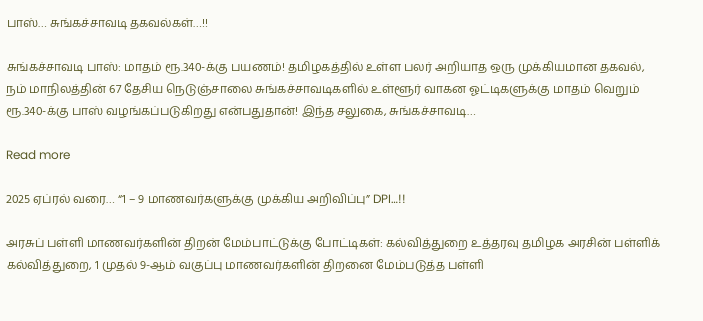பாஸ்… சுங்கச்சாவடி தகவல்கள்…!!

சுங்கச்சாவடி பாஸ்: மாதம் ரூ.340-க்கு பயணம்! தமிழகத்தில் உள்ள பலர் அறியாத ஒரு முக்கியமான தகவல், நம் மாநிலத்தின் 67 தேசிய நெடுஞ்சாலை சுங்கச்சாவடிகளில் உள்ளூர் வாகன ஓட்டிகளுக்கு மாதம் வெறும் ரூ.340-க்கு பாஸ் வழங்கப்படுகிறது என்பதுதான்! இந்த சலுகை, சுங்கச்சாவடி…

Read more

2025 ஏப்ரல் வரை… “1 – 9 மாணவர்களுக்கு முக்கிய அறிவிப்பு” DPI…!!

அரசுப் பள்ளி மாணவர்களின் திறன் மேம்பாட்டுக்கு போட்டிகள்: கல்வித்துறை உத்தரவு தமிழக அரசின் பள்ளிக் கல்வித்துறை, 1 முதல் 9-ஆம் வகுப்பு மாணவர்களின் திறனை மேம்படுத்த பள்ளி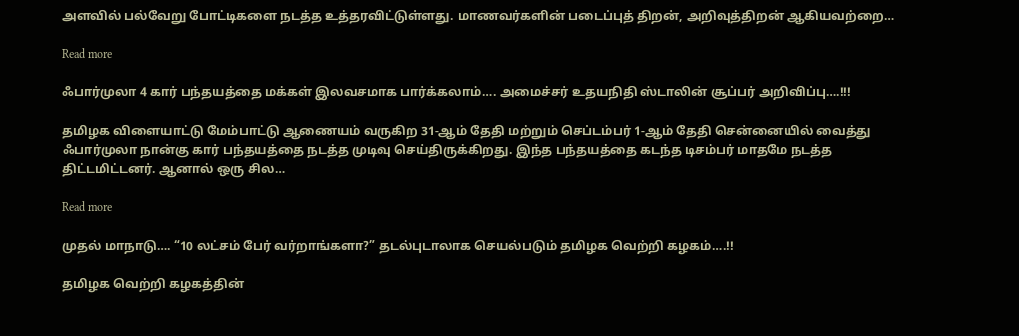அளவில் பல்வேறு போட்டிகளை நடத்த உத்தரவிட்டுள்ளது. மாணவர்களின் படைப்புத் திறன், அறிவுத்திறன் ஆகியவற்றை…

Read more

ஃபார்முலா 4 கார் பந்தயத்தை மக்கள் இலவசமாக பார்க்கலாம்…. அமைச்சர் உதயநிதி ஸ்டாலின் சூப்பர் அறிவிப்பு….!!!

தமிழக விளையாட்டு மேம்பாட்டு ஆணையம் வருகிற 31-ஆம் தேதி மற்றும் செப்டம்பர் 1-ஆம் தேதி சென்னையில் வைத்து ஃபார்முலா நான்கு கார் பந்தயத்தை நடத்த முடிவு செய்திருக்கிறது. இந்த பந்தயத்தை கடந்த டிசம்பர் மாதமே நடத்த திட்டமிட்டனர். ஆனால் ஒரு சில…

Read more

முதல் மாநாடு…. “10 லட்சம் பேர் வர்றாங்களா?” தடல்புடாலாக செயல்படும் தமிழக வெற்றி கழகம்….!!

தமிழக வெற்றி கழகத்தின்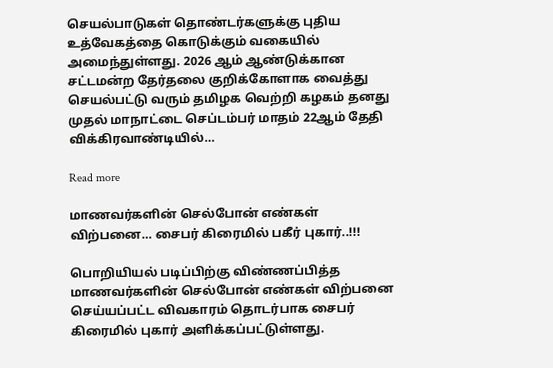செயல்பாடுகள் தொண்டர்களுக்கு புதிய உத்வேகத்தை கொடுக்கும் வகையில் அமைந்துள்ளது. 2026 ஆம் ஆண்டுக்கான சட்டமன்ற தேர்தலை குறிக்கோளாக வைத்து செயல்பட்டு வரும் தமிழக வெற்றி கழகம் தனது முதல் மாநாட்டை செப்டம்பர் மாதம் 22ஆம் தேதி விக்கிரவாண்டியில்…

Read more

மாணவர்களின் செல்போன் எண்கள் விற்பனை… சைபர் கிரைமில் பகீர் புகார்..!!!

பொறியியல் படிப்பிற்கு விண்ணப்பித்த மாணவர்களின் செல்போன் எண்கள் விற்பனை செய்யப்பட்ட விவகாரம் தொடர்பாக சைபர் கிரைமில் புகார் அளிக்கப்பட்டுள்ளது.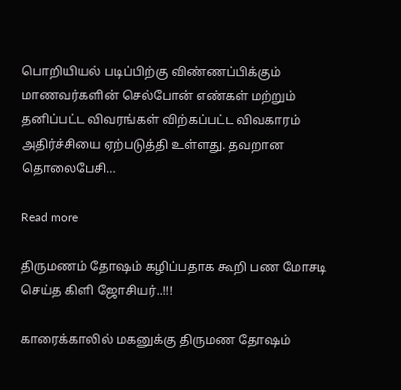பொறியியல் படிப்பிற்கு விண்ணப்பிக்கும் மாணவர்களின் செல்போன் எண்கள் மற்றும் தனிப்பட்ட விவரங்கள் விற்கப்பட்ட விவகாரம் அதிர்ச்சியை ஏற்படுத்தி உள்ளது. தவறான தொலைபேசி…

Read more

திருமணம் தோஷம் கழிப்பதாக கூறி பண மோசடி செய்த கிளி ஜோசியர்..!!!

காரைக்காலில் மகனுக்கு திருமண தோஷம்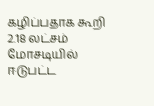கழிப்பதாக கூறி 2.18 லட்சம் மோசடியில் ஈடுபட்ட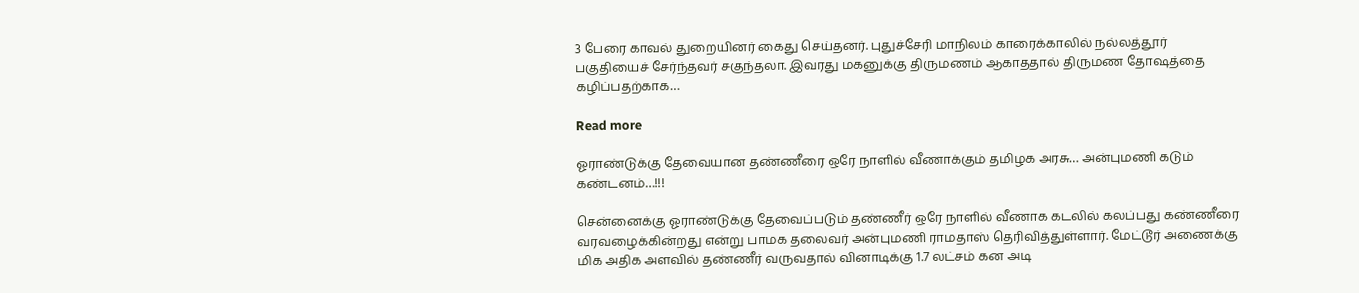3 பேரை காவல் துறையினர் கைது செய்தனர். புதுச்சேரி மாநிலம் காரைக்காலில் நல்லத்தூர் பகுதியைச் சேர்ந்தவர் சகுந்தலா. இவரது மகனுக்கு திருமணம் ஆகாததால் திருமண தோஷத்தை கழிப்பதற்காக…

Read more

ஓராண்டுக்கு தேவையான தண்ணீரை ஒரே நாளில் வீணாக்கும் தமிழக அரசு… அன்புமணி கடும் கண்டனம்…!!!

சென்னைக்கு ஓராண்டுக்கு தேவைப்படும் தண்ணீர் ஒரே நாளில் வீணாக கடலில் கலப்பது கண்ணீரை வரவழைக்கின்றது என்று பாமக தலைவர் அன்புமணி ராமதாஸ் தெரிவித்துள்ளார். மேட்டூர் அணைக்கு மிக அதிக அளவில் தண்ணீர் வருவதால் வினாடிக்கு 1.7 லட்சம் கன அடி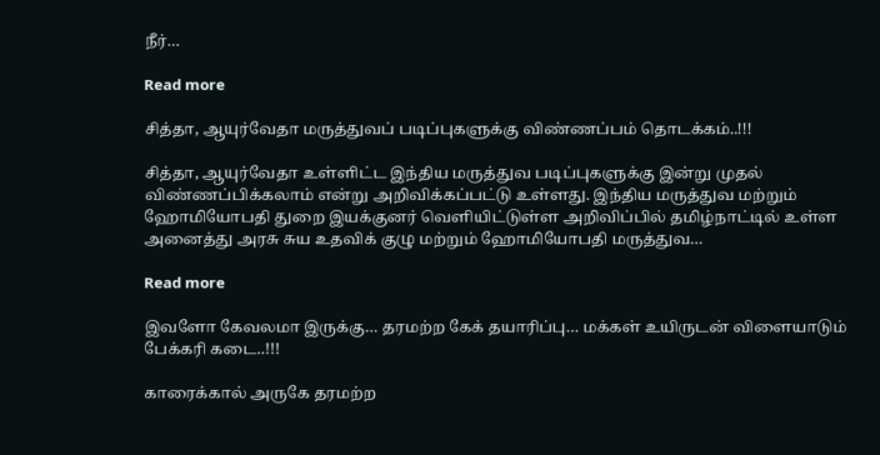நீர்…

Read more

சித்தா, ஆயுர்வேதா மருத்துவப் படிப்புகளுக்கு விண்ணப்பம் தொடக்கம்..!!!

சித்தா, ஆயுர்வேதா உள்ளிட்ட இந்திய மருத்துவ படிப்புகளுக்கு இன்று முதல் விண்ணப்பிக்கலாம் என்று அறிவிக்கப்பட்டு உள்ளது. இந்திய மருத்துவ மற்றும் ஹோமியோபதி துறை இயக்குனர் வெளியிட்டுள்ள அறிவிப்பில் தமிழ்நாட்டில் உள்ள அனைத்து அரசு சுய உதவிக் குழு மற்றும் ஹோமியோபதி மருத்துவ…

Read more

இவளோ கேவலமா இருக்கு… தரமற்ற கேக் தயாரிப்பு… மக்கள் உயிருடன் விளையாடும் பேக்கரி கடை..!!!

காரைக்கால் அருகே தரமற்ற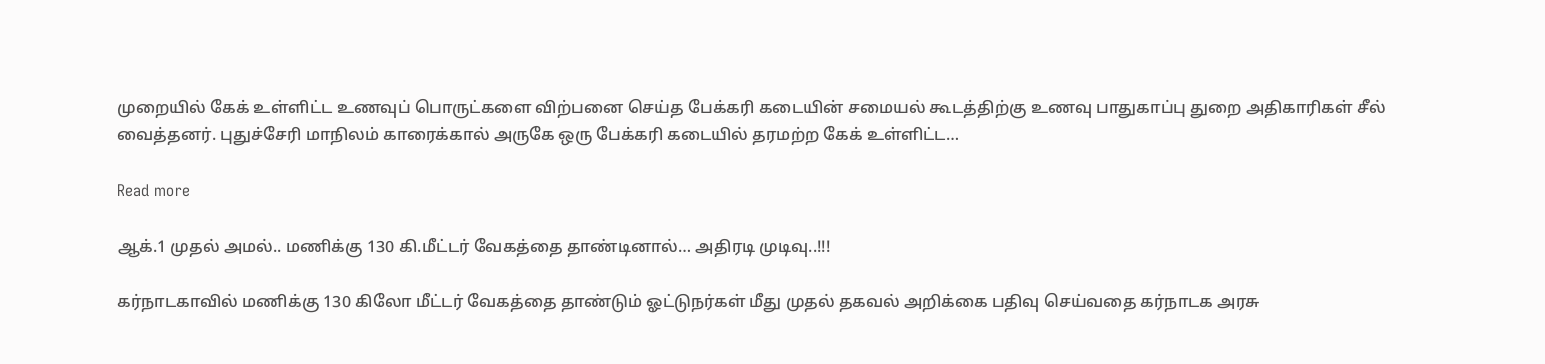முறையில் கேக் உள்ளிட்ட உணவுப் பொருட்களை விற்பனை செய்த பேக்கரி கடையின் சமையல் கூடத்திற்கு உணவு பாதுகாப்பு துறை அதிகாரிகள் சீல் வைத்தனர். புதுச்சேரி மாநிலம் காரைக்கால் அருகே ஒரு பேக்கரி கடையில் தரமற்ற கேக் உள்ளிட்ட…

Read more

ஆக்.1 முதல் அமல்.. மணிக்கு 130 கி.மீட்டர் வேகத்தை தாண்டினால்… அதிரடி முடிவு..!!!

கர்நாடகாவில் மணிக்கு 130 கிலோ மீட்டர் வேகத்தை தாண்டும் ஓட்டுநர்கள் மீது முதல் தகவல் அறிக்கை பதிவு செய்வதை கர்நாடக அரசு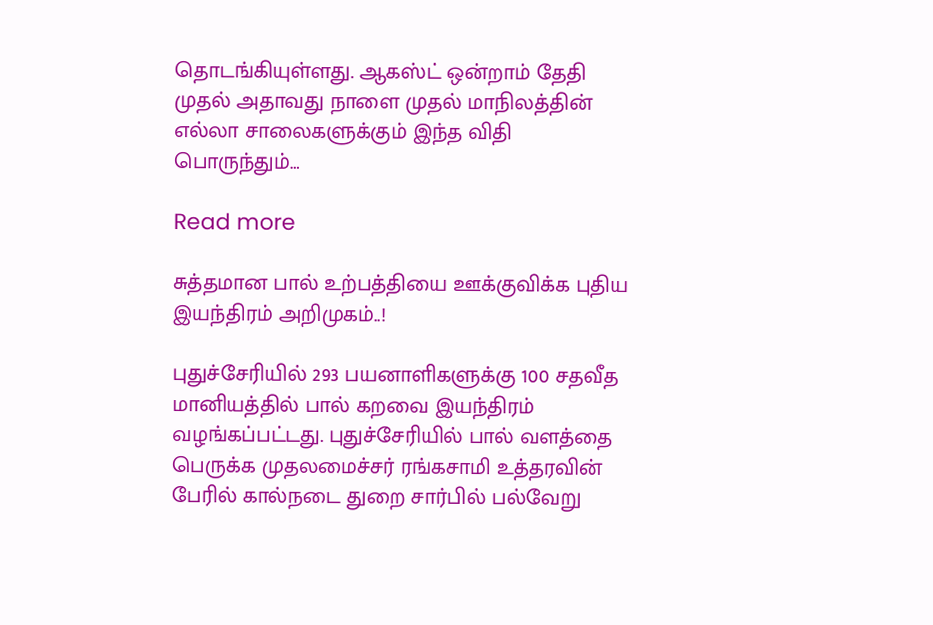தொடங்கியுள்ளது. ஆகஸ்ட் ஒன்றாம் தேதி முதல் அதாவது நாளை முதல் மாநிலத்தின் எல்லா சாலைகளுக்கும் இந்த விதி பொருந்தும்…

Read more

சுத்தமான பால் உற்பத்தியை ஊக்குவிக்க புதிய இயந்திரம் அறிமுகம்..!

புதுச்சேரியில் 293 பயனாளிகளுக்கு 100 சதவீத மானியத்தில் பால் கறவை இயந்திரம் வழங்கப்பட்டது. புதுச்சேரியில் பால் வளத்தை பெருக்க முதலமைச்சர் ரங்கசாமி உத்தரவின் பேரில் கால்நடை துறை சார்பில் பல்வேறு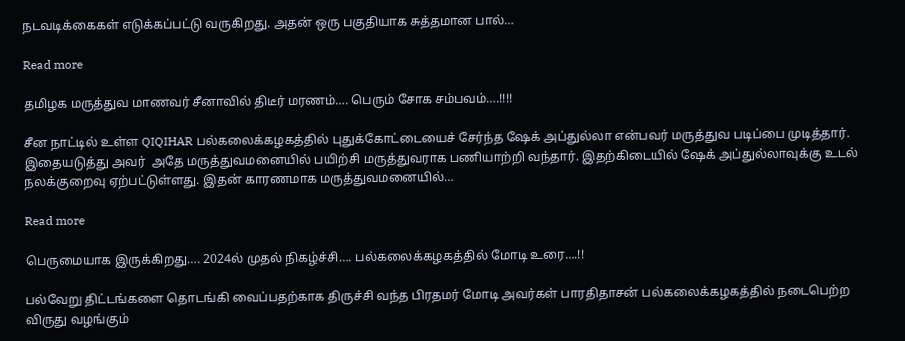நடவடிக்கைகள் எடுக்கப்பட்டு வருகிறது. அதன் ஒரு பகுதியாக சுத்தமான பால்…

Read more

தமிழக மருத்துவ மாணவர் சீனாவில் திடீர் மரணம்…. பெரும் சோக சம்பவம்….!!!!

சீன நாட்டில் உள்ள QIQIHAR பல்கலைக்கழகத்தில் புதுக்கோட்டையைச் சேர்ந்த ஷேக் அப்துல்லா என்பவர் மருத்துவ படிப்பை முடித்தார். இதையடுத்து அவர்  அதே மருத்துவமனையில் பயிற்சி மருத்துவராக பணியாற்றி வந்தார். இதற்கிடையில் ஷேக் அப்துல்லாவுக்கு உடல் நலக்குறைவு ஏற்பட்டுள்ளது. இதன் காரணமாக மருத்துவமனையில்…

Read more

பெருமையாக இருக்கிறது…. 2024ல் முதல் நிகழ்ச்சி…. பல்கலைக்கழகத்தில் மோடி உரை….!!

பல்வேறு திட்டங்களை தொடங்கி வைப்பதற்காக திருச்சி வந்த பிரதமர் மோடி அவர்கள் பாரதிதாசன் பல்கலைக்கழகத்தில் நடைபெற்ற விருது வழங்கும்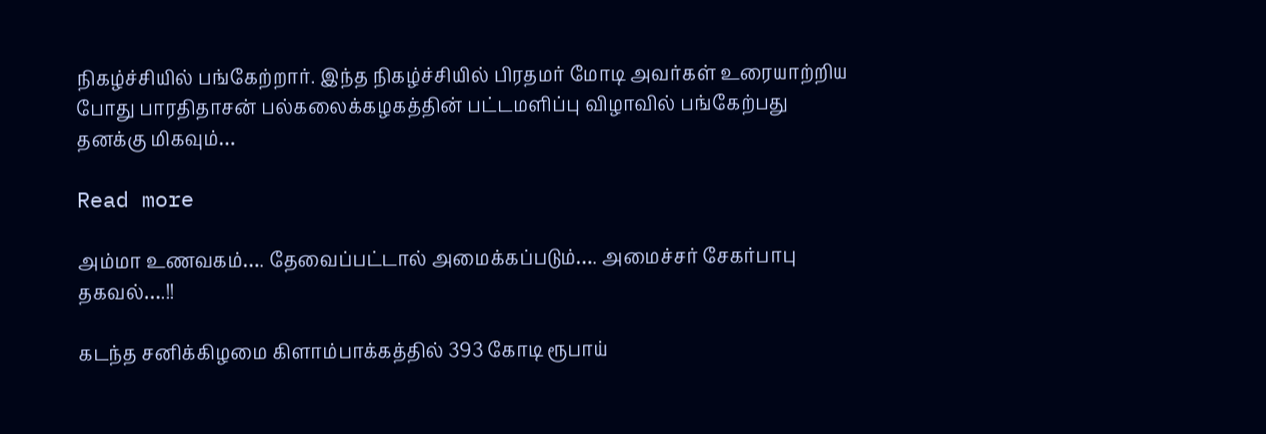நிகழ்ச்சியில் பங்கேற்றார். இந்த நிகழ்ச்சியில் பிரதமர் மோடி அவர்கள் உரையாற்றிய போது பாரதிதாசன் பல்கலைக்கழகத்தின் பட்டமளிப்பு விழாவில் பங்கேற்பது தனக்கு மிகவும்…

Read more

அம்மா உணவகம்…. தேவைப்பட்டால் அமைக்கப்படும்…. அமைச்சர் சேகர்பாபு தகவல்….!!

கடந்த சனிக்கிழமை கிளாம்பாக்கத்தில் 393 கோடி ரூபாய்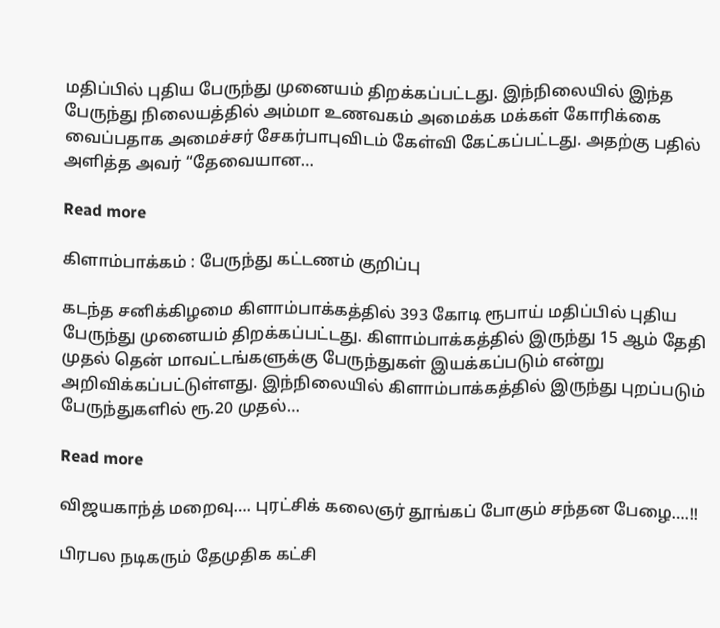மதிப்பில் புதிய பேருந்து முனையம் திறக்கப்பட்டது. இந்நிலையில் இந்த பேருந்து நிலையத்தில் அம்மா உணவகம் அமைக்க மக்கள் கோரிக்கை வைப்பதாக அமைச்சர் சேகர்பாபுவிடம் கேள்வி கேட்கப்பட்டது. அதற்கு பதில் அளித்த அவர் “தேவையான…

Read more

கிளாம்பாக்கம் : பேருந்து கட்டணம் குறிப்பு

கடந்த சனிக்கிழமை கிளாம்பாக்கத்தில் 393 கோடி ரூபாய் மதிப்பில் புதிய பேருந்து முனையம் திறக்கப்பட்டது. கிளாம்பாக்கத்தில் இருந்து 15 ஆம் தேதி முதல் தென் மாவட்டங்களுக்கு பேருந்துகள் இயக்கப்படும் என்று அறிவிக்கப்பட்டுள்ளது. இந்நிலையில் கிளாம்பாக்கத்தில் இருந்து புறப்படும் பேருந்துகளில் ரூ.20 முதல்…

Read more

விஜயகாந்த் மறைவு…. புரட்சிக் கலைஞர் தூங்கப் போகும் சந்தன பேழை….!!

பிரபல நடிகரும் தேமுதிக கட்சி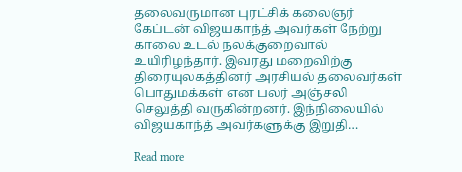தலைவருமான புரட்சிக் கலைஞர் கேப்டன் விஜயகாந்த் அவர்கள் நேற்று காலை உடல் நலக்குறைவால் உயிரிழந்தார். இவரது மறைவிற்கு திரையுலகத்தினர் அரசியல் தலைவர்கள் பொதுமக்கள் என பலர் அஞ்சலி செலுத்தி வருகின்றனர். இந்நிலையில் விஜயகாந்த் அவர்களுக்கு இறுதி…

Read more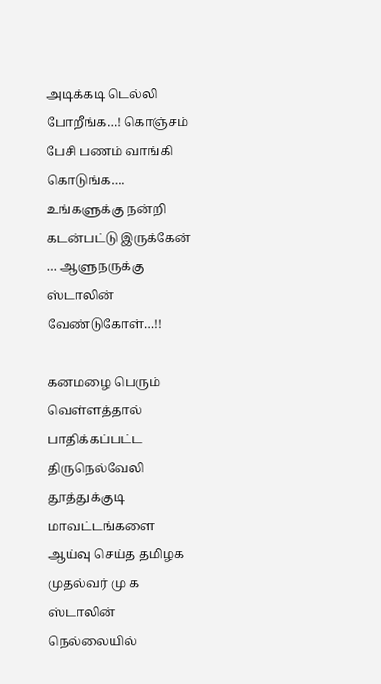அடிக்கடி டெல்லி போறீங்க…! கொஞ்சம் பேசி பணம் வாங்கி கொடுங்க…. உங்களுக்கு நன்றி கடன்பட்டு இருக்கேன் … ஆளுநருக்கு ஸ்டாலின் வேண்டுகோள்…!!

கனமழை பெரும் வெள்ளத்தால் பாதிக்கப்பட்ட திருநெல்வேலி தூத்துக்குடி மாவட்டங்களை ஆய்வு செய்த தமிழக முதல்வர் மு க ஸ்டாலின் நெல்லையில்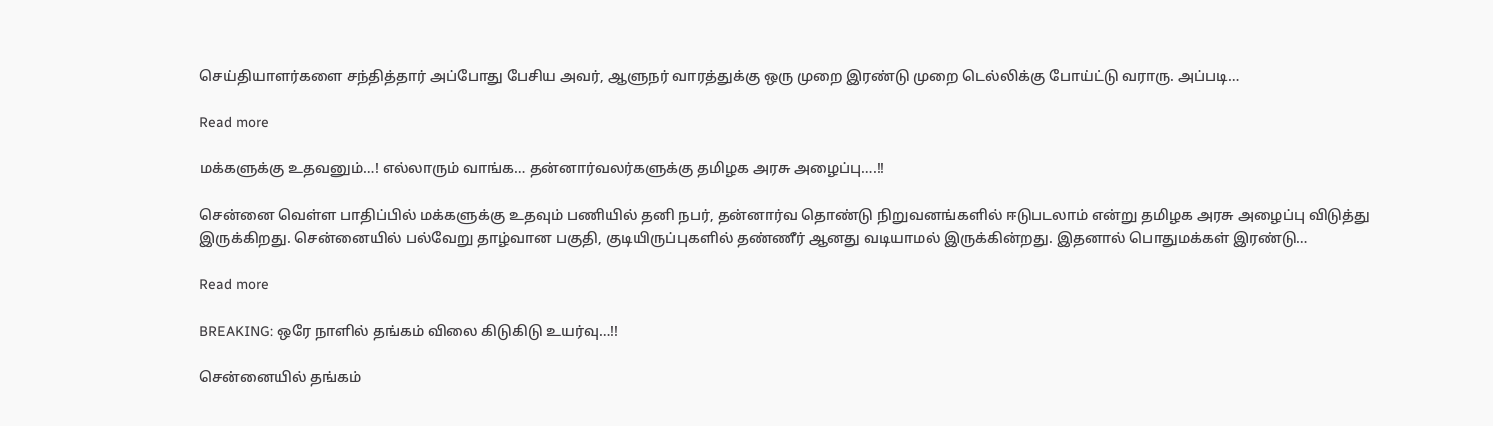செய்தியாளர்களை சந்தித்தார் அப்போது பேசிய அவர், ஆளுநர் வாரத்துக்கு ஒரு முறை இரண்டு முறை டெல்லிக்கு போய்ட்டு வராரு. அப்படி…

Read more

மக்களுக்கு உதவனும்…! எல்லாரும் வாங்க… தன்னார்வலர்களுக்கு தமிழக அரசு அழைப்பு….!!

சென்னை வெள்ள பாதிப்பில் மக்களுக்கு உதவும் பணியில் தனி நபர், தன்னார்வ தொண்டு நிறுவனங்களில் ஈடுபடலாம் என்று தமிழக அரசு அழைப்பு விடுத்து இருக்கிறது. சென்னையில் பல்வேறு தாழ்வான பகுதி, குடியிருப்புகளில் தண்ணீர் ஆனது வடியாமல் இருக்கின்றது. இதனால் பொதுமக்கள் இரண்டு…

Read more

BREAKING: ஒரே நாளில் தங்கம் விலை கிடுகிடு உயர்வு…!!

சென்னையில் தங்கம்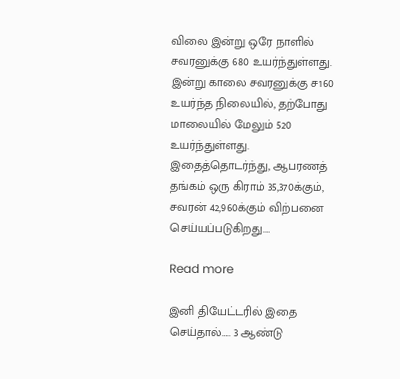விலை இன்று ஒரே நாளில் சவரனுக்கு 680 உயர்ந்துள்ளது. இன்று காலை சவரனுக்கு ச160 உயர்ந்த நிலையில், தற்போது மாலையில் மேலும் 520 உயர்ந்துள்ளது. இதைத்தொடர்ந்து, ஆபரணத் தங்கம் ஒரு கிராம் 35,370க்கும், சவரன் 42,960க்கும் விற்பனை செய்யப்படுகிறது.…

Read more

இனி தியேட்டரில் இதை செய்தால்….. 3 ஆண்டு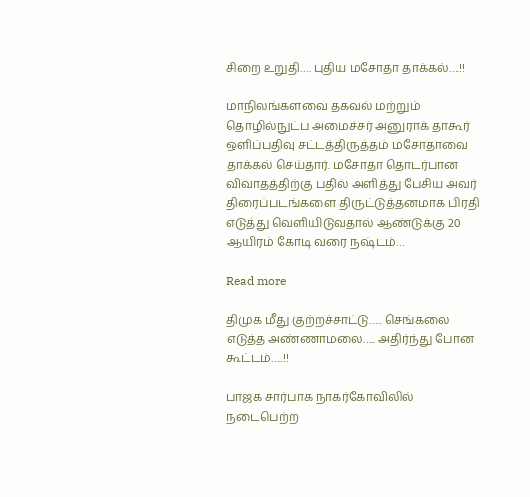சிறை உறுதி…. புதிய மசோதா தாக்கல்….!!

மாநிலங்களவை தகவல் மற்றும் தொழில்நுட்ப அமைச்சர் அனுராக் தாகூர் ஒளிப்பதிவு சட்டத்திருத்தம் மசோதாவை தாக்கல் செய்தார். மசோதா தொடர்பான விவாதத்திற்கு பதில் அளித்து பேசிய அவர் திரைப்படங்களை திருட்டுத்தனமாக பிரதி எடுத்து வெளியிடுவதால் ஆண்டுக்கு 20 ஆயிரம் கோடி வரை நஷ்டம்…

Read more

திமுக மீது குற்றச்சாட்டு….. செங்கலை எடுத்த அண்ணாமலை….. அதிர்ந்து போன கூட்டம்…..!!

பாஜக சார்பாக நாகர்கோவிலில் நடைபெற்ற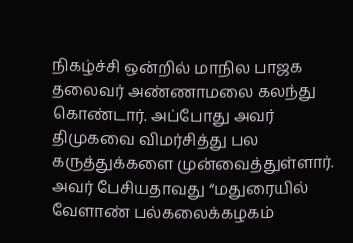நிகழ்ச்சி ஒன்றில் மாநில பாஜக தலைவர் அண்ணாமலை கலந்து கொண்டார். அப்போது அவர் திமுகவை விமர்சித்து பல கருத்துக்களை முன்வைத்துள்ளார். அவர் பேசியதாவது “மதுரையில் வேளாண் பல்கலைக்கழகம்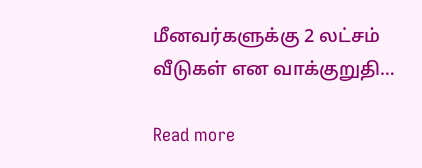மீனவர்களுக்கு 2 லட்சம் வீடுகள் என வாக்குறுதி…

Read more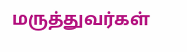மருத்துவர்கள்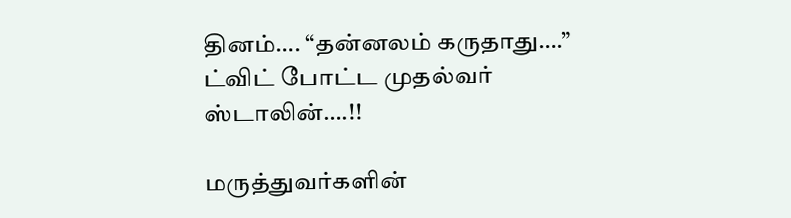தினம்…. “தன்னலம் கருதாது….” ட்விட் போட்ட முதல்வர் ஸ்டாலின்….!!

மருத்துவர்களின்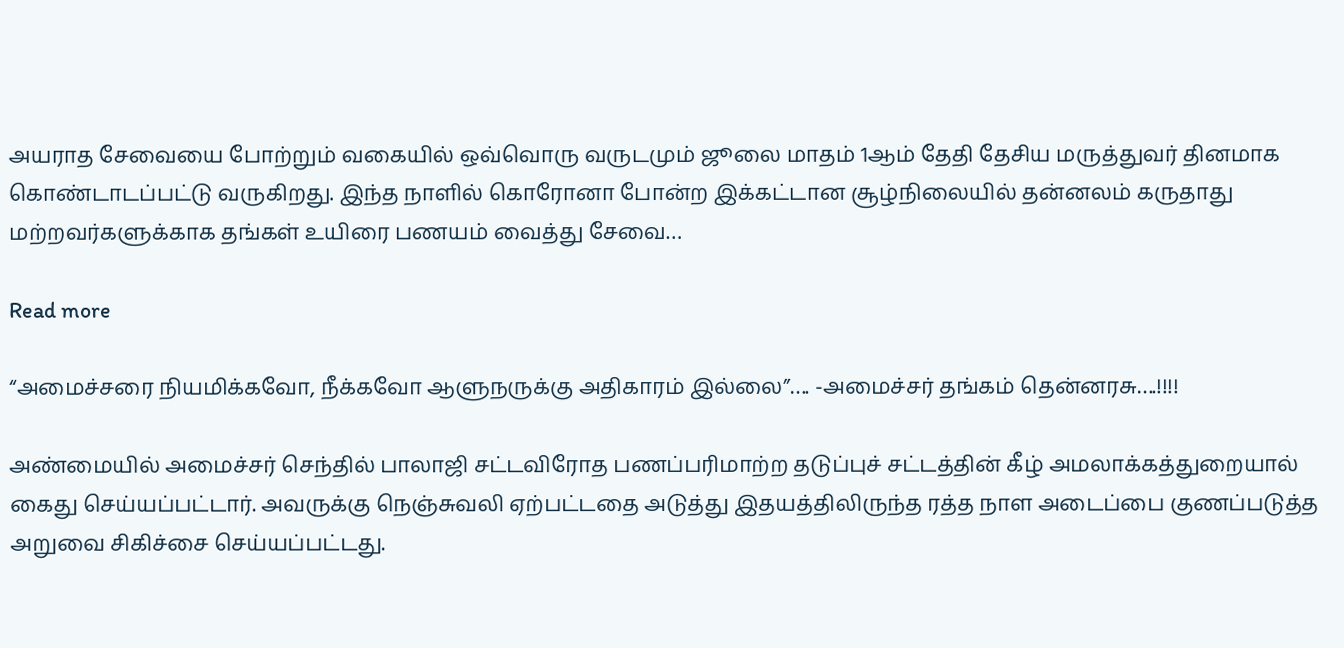அயராத சேவையை போற்றும் வகையில் ஒவ்வொரு வருடமும் ஜூலை மாதம் 1ஆம் தேதி தேசிய மருத்துவர் தினமாக கொண்டாடப்பட்டு வருகிறது. இந்த நாளில் கொரோனா போன்ற இக்கட்டான சூழ்நிலையில் தன்னலம் கருதாது மற்றவர்களுக்காக தங்கள் உயிரை பணயம் வைத்து சேவை…

Read more

“அமைச்சரை நியமிக்கவோ, நீக்கவோ ஆளுநருக்கு அதிகாரம் இல்லை”…. -அமைச்சர் தங்கம் தென்னரசு….!!!!

அண்மையில் அமைச்சர் செந்தில் பாலாஜி சட்டவிரோத பணப்பரிமாற்ற தடுப்புச் சட்டத்தின் கீழ் அமலாக்கத்துறையால் கைது செய்யப்பட்டார். அவருக்கு நெஞ்சுவலி ஏற்பட்டதை அடுத்து இதயத்திலிருந்த ரத்த நாள அடைப்பை குணப்படுத்த அறுவை சிகிச்சை செய்யப்பட்டது.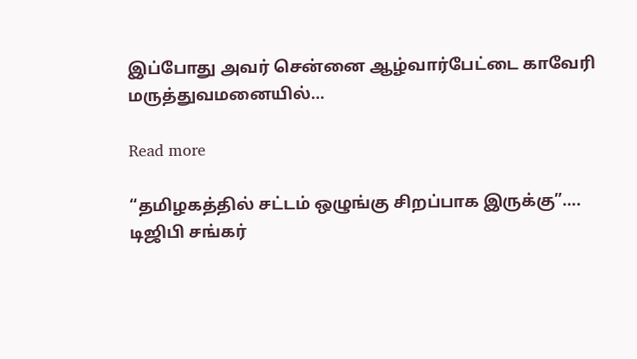இப்போது அவர் சென்னை ஆழ்வார்பேட்டை காவேரி மருத்துவமனையில்…

Read more

“தமிழகத்தில் சட்டம் ஒழுங்கு சிறப்பாக இருக்கு”…. டிஜிபி சங்கர்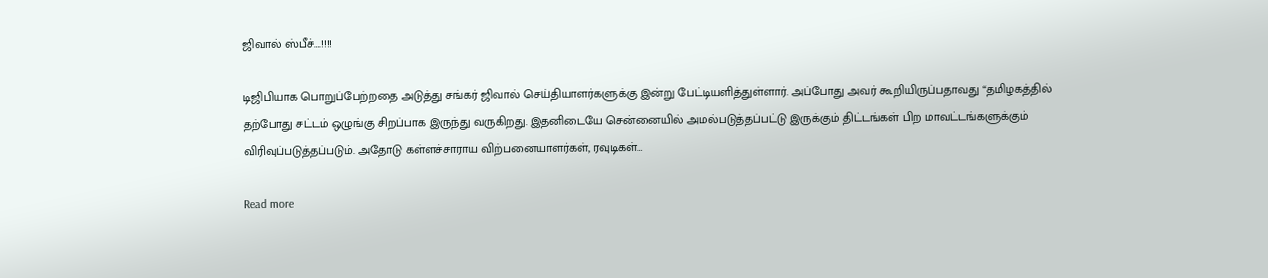ஜிவால் ஸ்பீச்….!!!!

டிஜிபியாக பொறுப்பேற்றதை அடுத்து சங்கர் ஜிவால் செய்தியாளர்களுக்கு இன்று பேட்டியளித்துள்ளார். அப்போது அவர் கூறியிருப்பதாவது “தமிழகத்தில் தற்போது சட்டம் ஒழுங்கு சிறப்பாக இருந்து வருகிறது. இதனிடையே சென்னையில் அமல்படுத்தப்பட்டு இருக்கும் திட்டங்கள் பிற மாவட்டங்களுக்கும் விரிவுப்படுத்தப்படும். அதோடு கள்ளச்சாராய விற்பனையாளர்கள், ரவுடிகள்…

Read more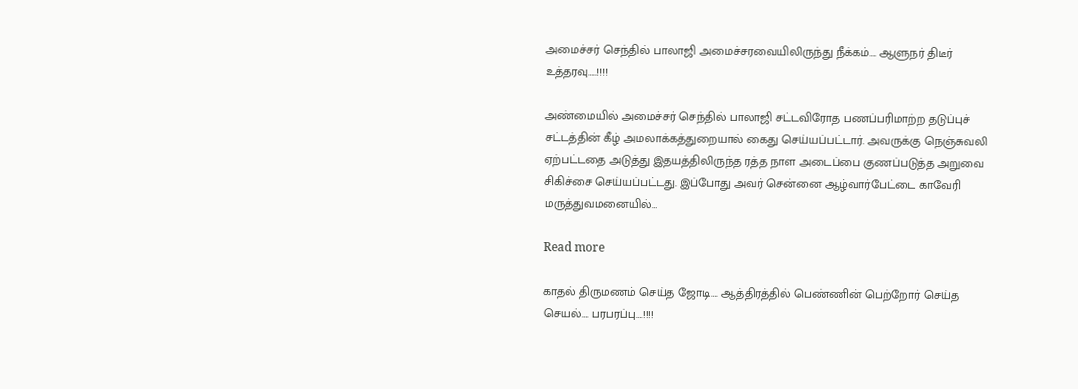அமைச்சர் செந்தில் பாலாஜி அமைச்சரவையிலிருந்து நீக்கம்…. ஆளுநர் திடீர் உத்தரவு…..!!!!

அண்மையில் அமைச்சர் செந்தில் பாலாஜி சட்டவிரோத பணப்பரிமாற்ற தடுப்புச் சட்டத்தின் கீழ் அமலாக்கத்துறையால் கைது செய்யப்பட்டார். அவருக்கு நெஞ்சுவலி ஏற்பட்டதை அடுத்து இதயத்திலிருந்த ரத்த நாள அடைப்பை குணப்படுத்த அறுவை சிகிச்சை செய்யப்பட்டது. இப்போது அவர் சென்னை ஆழ்வார்பேட்டை காவேரி மருத்துவமனையில்…

Read more

காதல் திருமணம் செய்த ஜோடி…. ஆத்திரத்தில் பெண்ணின் பெற்றோர் செய்த செயல்…. பரபரப்பு….!!!!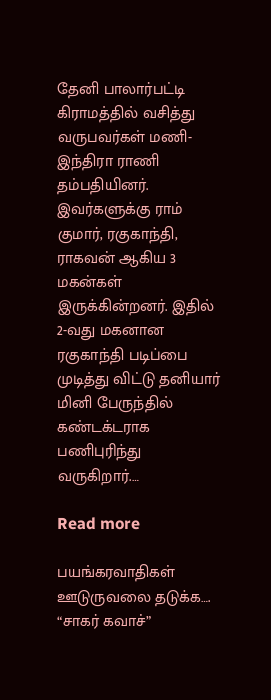தேனி பாலார்பட்டி கிராமத்தில் வசித்து வருபவர்கள் மணி-இந்திரா ராணி தம்பதியினர். இவர்களுக்கு ராம் குமார், ரகுகாந்தி, ராகவன் ஆகிய 3 மகன்கள் இருக்கின்றனர். இதில் 2-வது மகனான ரகுகாந்தி படிப்பை முடித்து விட்டு தனியார் மினி பேருந்தில் கண்டக்டராக பணிபுரிந்து வருகிறார்.…

Read more

பயங்கரவாதிகள் ஊடுருவலை தடுக்க…. “சாகர் கவாச்”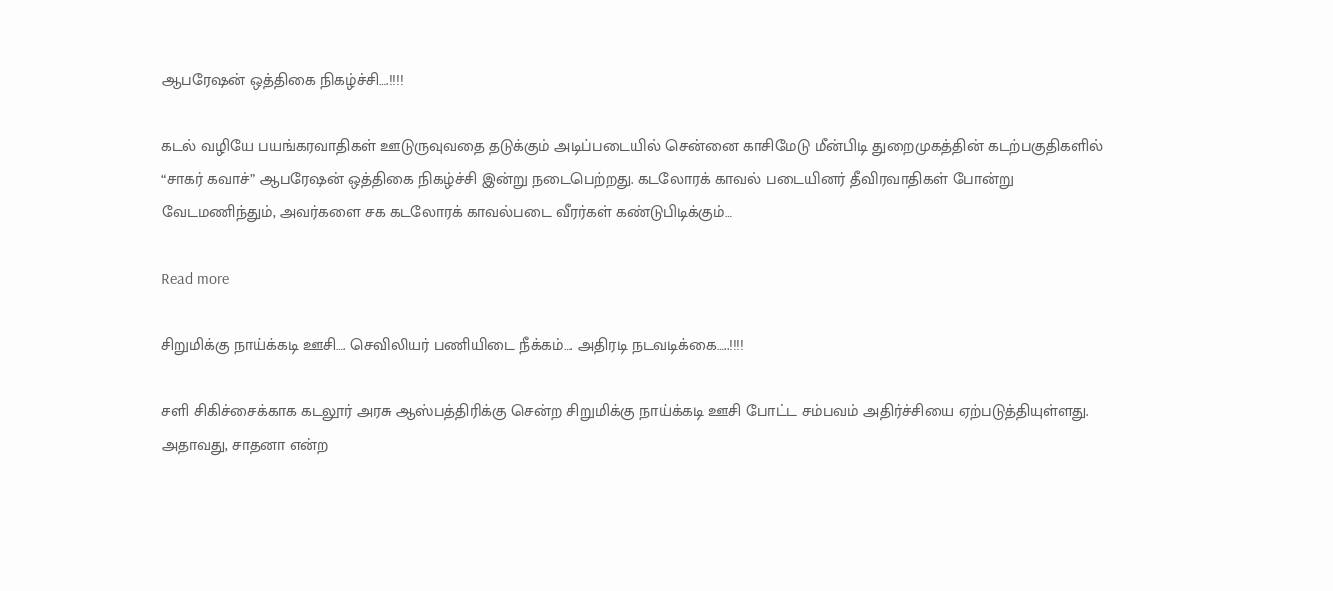ஆபரேஷன் ஒத்திகை நிகழ்ச்சி….!!!!

கடல் வழியே பயங்கரவாதிகள் ஊடுருவுவதை தடுக்கும் அடிப்படையில் சென்னை காசிமேடு மீன்பிடி துறைமுகத்தின் கடற்பகுதிகளில் “சாகர் கவாச்” ஆபரேஷன் ஒத்திகை நிகழ்ச்சி இன்று நடைபெற்றது. கடலோரக் காவல் படையினர் தீவிரவாதிகள் போன்று வேடமணிந்தும், அவர்களை சக கடலோரக் காவல்படை வீரர்கள் கண்டுபிடிக்கும்…

Read more

சிறுமிக்கு நாய்க்கடி ஊசி…. செவிலியர் பணியிடை நீக்கம்…. அதிரடி நடவடிக்கை…..!!!!

சளி சிகிச்சைக்காக கடலூர் அரசு ஆஸ்பத்திரிக்கு சென்ற சிறுமிக்கு நாய்க்கடி ஊசி போட்ட சம்பவம் அதிர்ச்சியை ஏற்படுத்தியுள்ளது. அதாவது, சாதனா என்ற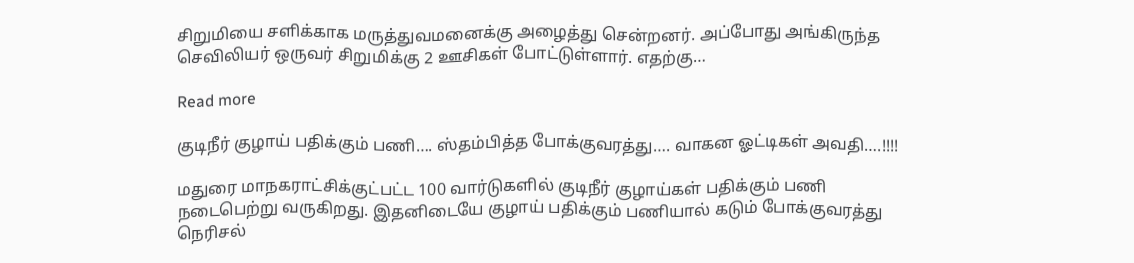சிறுமியை சளிக்காக மருத்துவமனைக்கு அழைத்து சென்றனர். அப்போது அங்கிருந்த செவிலியர் ஒருவர் சிறுமிக்கு 2 ஊசிகள் போட்டுள்ளார். எதற்கு…

Read more

குடிநீர் குழாய் பதிக்கும் பணி…. ஸ்தம்பித்த போக்குவரத்து…. வாகன ஓட்டிகள் அவதி….!!!!

மதுரை மாநகராட்சிக்குட்பட்ட 100 வார்டுகளில் குடிநீர் குழாய்கள் பதிக்கும் பணி நடைபெற்று வருகிறது. இதனிடையே குழாய் பதிக்கும் பணியால் கடும் போக்குவரத்து நெரிசல்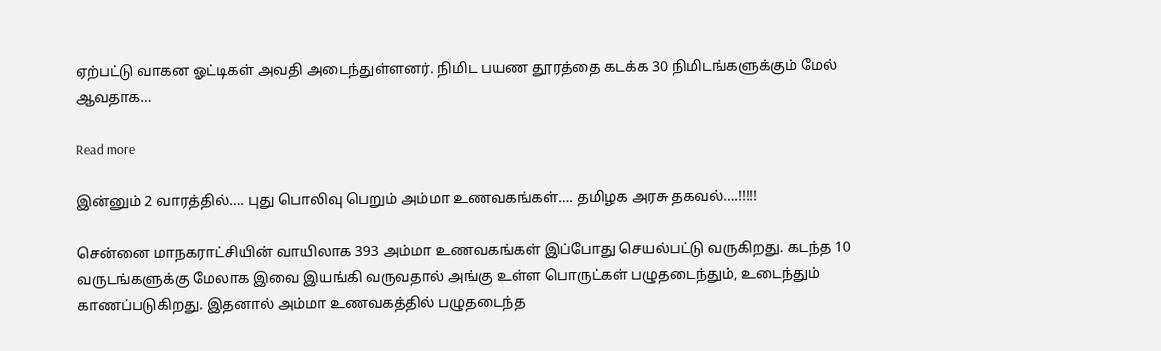ஏற்பட்டு வாகன ஓட்டிகள் அவதி அடைந்துள்ளனர். நிமிட பயண தூரத்தை கடக்க 30 நிமிடங்களுக்கும் மேல் ஆவதாக…

Read more

இன்னும் 2 வாரத்தில்…. புது பொலிவு பெறும் அம்மா உணவகங்கள்…. தமிழக அரசு தகவல்….!!!!!

சென்னை மாநகராட்சியின் வாயிலாக 393 அம்மா உணவகங்கள் இப்போது செயல்பட்டு வருகிறது. கடந்த 10 வருடங்களுக்கு மேலாக இவை இயங்கி வருவதால் அங்கு உள்ள பொருட்கள் பழுதடைந்தும், உடைந்தும் காணப்படுகிறது. இதனால் அம்மா உணவகத்தில் பழுதடைந்த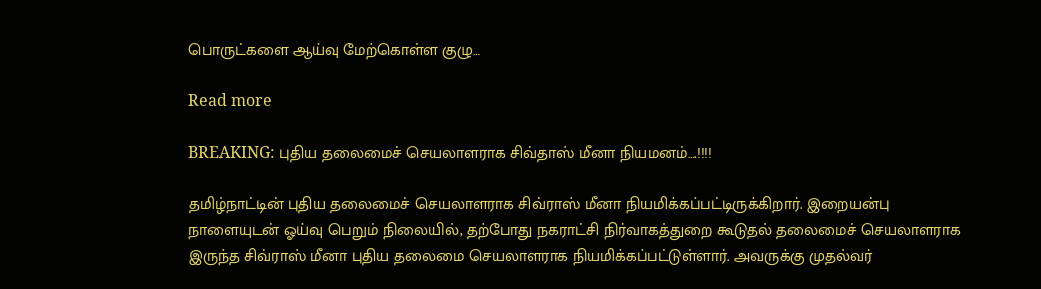பொருட்களை ஆய்வு மேற்கொள்ள குழு…

Read more

BREAKING: புதிய தலைமைச் செயலாளராக சிவ்தாஸ் மீனா நியமனம்….!!!!

தமிழ்நாட்டின் புதிய தலைமைச் செயலாளராக சிவ்ராஸ் மீனா நியமிக்கப்பட்டிருக்கிறார். இறையன்பு நாளையுடன் ஓய்வு பெறும் நிலையில், தற்போது நகராட்சி நிர்வாகத்துறை கூடுதல் தலைமைச் செயலாளராக இருந்த சிவ்ராஸ் மீனா புதிய தலைமை செயலாளராக நியமிக்கப்பட்டுள்ளார். அவருக்கு முதல்வர்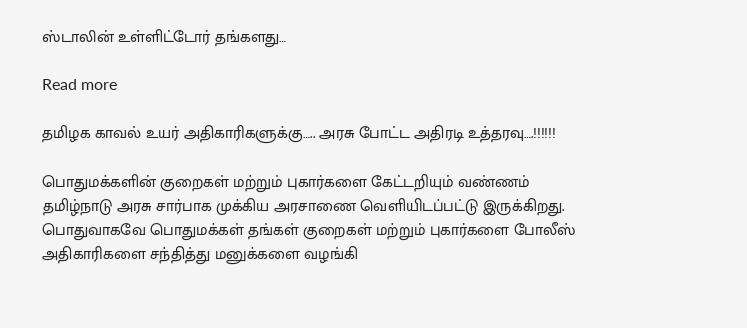ஸ்டாலின் உள்ளிட்டோர் தங்களது…

Read more

தமிழக காவல் உயர் அதிகாரிகளுக்கு….. அரசு போட்ட அதிரடி உத்தரவு….!!!!!!

பொதுமக்களின் குறைகள் மற்றும் புகார்களை கேட்டறியும் வண்ணம் தமிழ்நாடு அரசு சார்பாக முக்கிய அரசாணை வெளியிடப்பட்டு இருக்கிறது. பொதுவாகவே பொதுமக்கள் தங்கள் குறைகள் மற்றும் புகார்களை போலீஸ் அதிகாரிகளை சந்தித்து மனுக்களை வழங்கி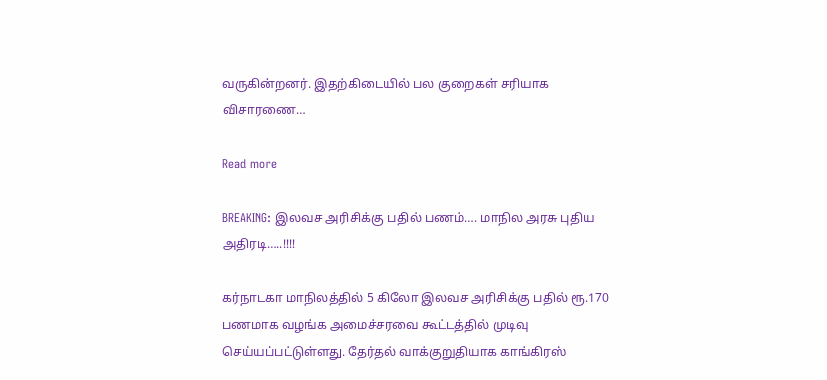வருகின்றனர். இதற்கிடையில் பல குறைகள் சரியாக விசாரணை…

Read more

BREAKING: இலவச அரிசிக்கு பதில் பணம்…. மாநில அரசு புதிய அதிரடி…..!!!!

கர்நாடகா மாநிலத்தில் 5 கிலோ இலவச அரிசிக்கு பதில் ரூ.170 பணமாக வழங்க அமைச்சரவை கூட்டத்தில் முடிவு செய்யப்பட்டுள்ளது. தேர்தல் வாக்குறுதியாக காங்கிரஸ்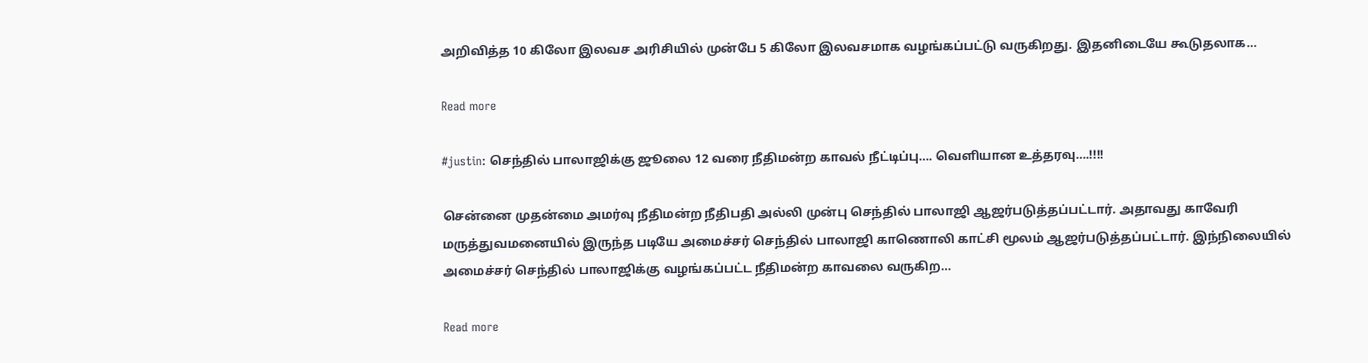அறிவித்த 10 கிலோ இலவச அரிசியில் முன்பே 5 கிலோ இலவசமாக வழங்கப்பட்டு வருகிறது. இதனிடையே கூடுதலாக…

Read more

#justin: செந்தில் பாலாஜிக்கு ஜூலை 12 வரை நீதிமன்ற காவல் நீட்டிப்பு…. வெளியான உத்தரவு….!!!!

சென்னை முதன்மை அமர்வு நீதிமன்ற நீதிபதி அல்லி முன்பு செந்தில் பாலாஜி ஆஜர்படுத்தப்பட்டார். அதாவது காவேரி மருத்துவமனையில் இருந்த படியே அமைச்சர் செந்தில் பாலாஜி காணொலி காட்சி மூலம் ஆஜர்படுத்தப்பட்டார். இந்நிலையில் அமைச்சர் செந்தில் பாலாஜிக்கு வழங்கப்பட்ட நீதிமன்ற காவலை வருகிற…

Read more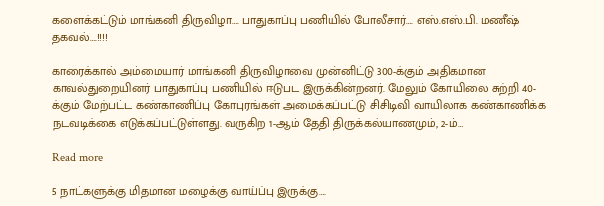களைக்கட்டும் மாங்கனி திருவிழா…. பாதுகாப்பு பணியில் போலீசார்…. எஸ்.எஸ்.பி. மணீஷ் தகவல்….!!!!

காரைக்கால் அம்மையார் மாங்கனி திருவிழாவை முன்னிட்டு 300-க்கும் அதிகமான காவல்துறையினர் பாதுகாப்பு பணியில் ஈடுபட இருக்கின்றனர். மேலும் கோயிலை சுற்றி 40-க்கும் மேற்பட்ட கண்காணிப்பு கோபுரங்கள் அமைக்கப்பட்டு சிசிடிவி வாயிலாக கண்காணிக்க நடவடிக்கை எடுக்கப்பட்டுள்ளது. வருகிற 1-ஆம் தேதி திருக்கல்யாணமும், 2-ம்…

Read more

5 நாட்களுக்கு மிதமான மழைக்கு வாய்ப்பு இருக்கு….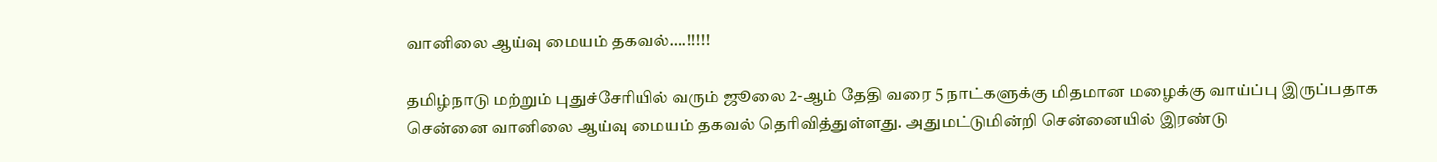வானிலை ஆய்வு மையம் தகவல்….!!!!!

தமிழ்நாடு மற்றும் புதுச்சேரியில் வரும் ஜூலை 2-ஆம் தேதி வரை 5 நாட்களுக்கு மிதமான மழைக்கு வாய்ப்பு இருப்பதாக சென்னை வானிலை ஆய்வு மையம் தகவல் தெரிவித்துள்ளது. அதுமட்டுமின்றி சென்னையில் இரண்டு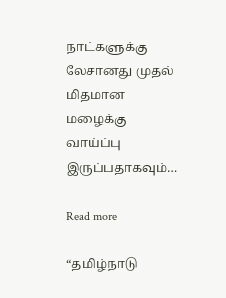நாட்களுக்கு லேசானது முதல் மிதமான மழைக்கு வாய்ப்பு இருப்பதாகவும்…

Read more

“தமிழ்நாடு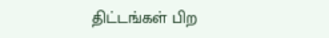திட்டங்கள் பிற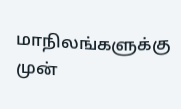மாநிலங்களுக்கு முன்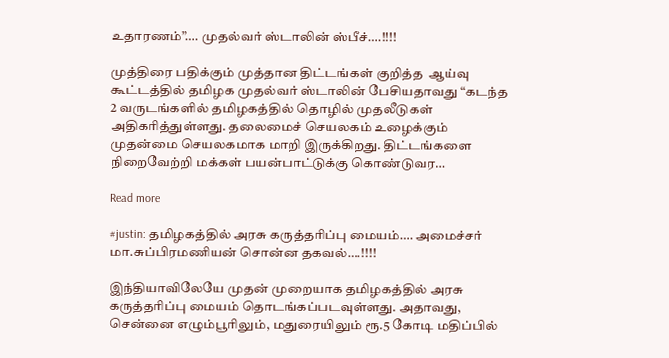உதாரணம்”…. முதல்வர் ஸ்டாலின் ஸ்பீச்….!!!!

முத்திரை பதிக்கும் முத்தான திட்டங்கள் குறித்த  ஆய்வு கூட்டத்தில் தமிழக முதல்வர் ஸ்டாலின் பேசியதாவது “கடந்த 2 வருடங்களில் தமிழகத்தில் தொழில் முதலீடுகள் அதிகரித்துள்ளது. தலைமைச் செயலகம் உழைக்கும் முதன்மை செயலகமாக மாறி இருக்கிறது. திட்டங்களை நிறைவேற்றி மக்கள் பயன்பாட்டுக்கு கொண்டுவர…

Read more

#justin: தமிழகத்தில் அரசு கருத்தரிப்பு மையம்…. அமைச்சர் மா.சுப்பிரமணியன் சொன்ன தகவல்….!!!!

இந்தியாவிலேயே முதன் முறையாக தமிழகத்தில் அரசு கருத்தரிப்பு மையம் தொடங்கப்படவுள்ளது. அதாவது, சென்னை எழும்பூரிலும், மதுரையிலும் ரூ.5 கோடி மதிப்பில்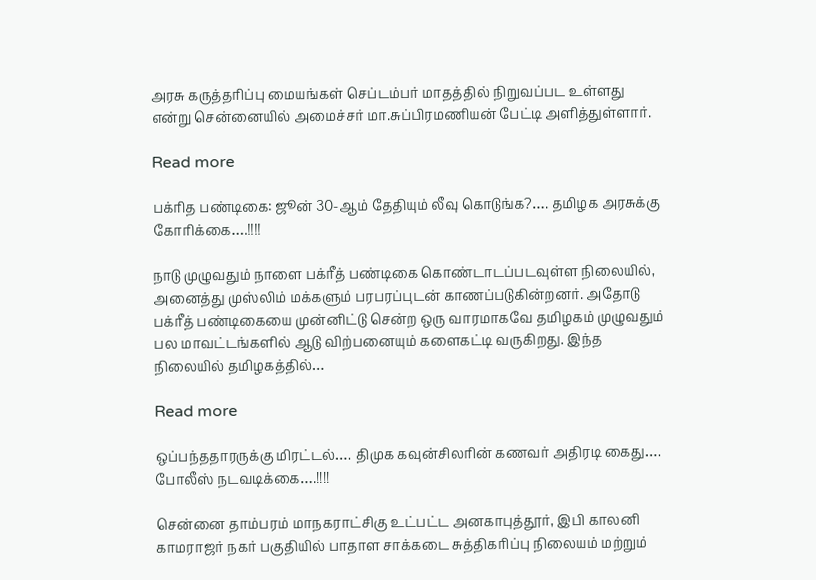அரசு கருத்தரிப்பு மையங்கள் செப்டம்பர் மாதத்தில் நிறுவப்பட உள்ளது என்று சென்னையில் அமைச்சர் மா.சுப்பிரமணியன் பேட்டி அளித்துள்ளார்.

Read more

பக்ரித பண்டிகை: ஜூன் 30-ஆம் தேதியும் லீவு கொடுங்க?…. தமிழக அரசுக்கு கோரிக்கை….!!!!

நாடு முழுவதும் நாளை பக்ரீத் பண்டிகை கொண்டாடப்படவுள்ள நிலையில், அனைத்து முஸ்லிம் மக்களும் பரபரப்புடன் காணப்படுகின்றனர். அதோடு பக்ரீத் பண்டிகையை முன்னிட்டு சென்ற ஒரு வாரமாகவே தமிழகம் முழுவதும் பல மாவட்டங்களில் ஆடு விற்பனையும் களைகட்டி வருகிறது. இந்த நிலையில் தமிழகத்தில்…

Read more

ஒப்பந்ததாரருக்கு மிரட்டல்…. திமுக கவுன்சிலரின் கணவர் அதிரடி கைது…. போலீஸ் நடவடிக்கை….!!!!

சென்னை தாம்பரம் மாநகராட்சிகு உட்பட்ட அனகாபுத்தூர், இபி காலனி காமராஜர் நகர் பகுதியில் பாதாள சாக்கடை சுத்திகரிப்பு நிலையம் மற்றும்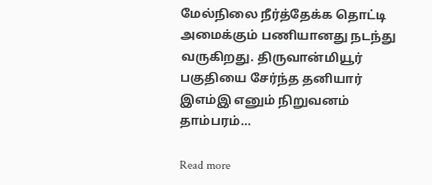மேல்நிலை நீர்த்தேக்க தொட்டி அமைக்கும் பணியானது நடந்து வருகிறது. திருவான்மியூர் பகுதியை சேர்ந்த தனியார் இஎம்இ எனும் நிறுவனம் தாம்பரம்…

Read more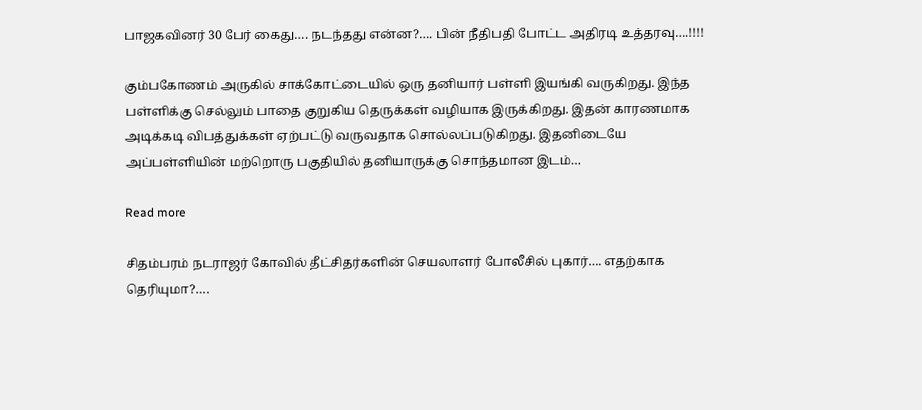பாஜகவினர் 30 பேர் கைது…. நடந்தது என்ன?…. பின் நீதிபதி போட்ட அதிரடி உத்தரவு….!!!!

கும்பகோணம் அருகில் சாக்கோட்டையில் ஒரு தனியார் பள்ளி இயங்கி வருகிறது. இந்த பள்ளிக்கு செல்லும் பாதை குறுகிய தெருக்கள் வழியாக இருக்கிறது. இதன் காரணமாக அடிக்கடி விபத்துக்கள் ஏற்பட்டு வருவதாக சொல்லப்படுகிறது. இதனிடையே அப்பள்ளியின் மற்றொரு பகுதியில் தனியாருக்கு சொந்தமான இடம்…

Read more

சிதம்பரம் நடராஜர் கோவில் தீட்சிதர்களின் செயலாளர் போலீசில் புகார்…. எதற்காக தெரியுமா?….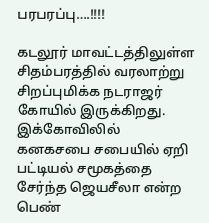பரபரப்பு….!!!!

கடலூர் மாவட்டத்திலுள்ள சிதம்பரத்தில் வரலாற்று சிறப்புமிக்க நடராஜர் கோயில் இருக்கிறது. இக்கோவிலில் கனகசபை சபையில் ஏறி பட்டியல் சமூகத்தை சேர்ந்த ஜெயசீலா என்ற பெண்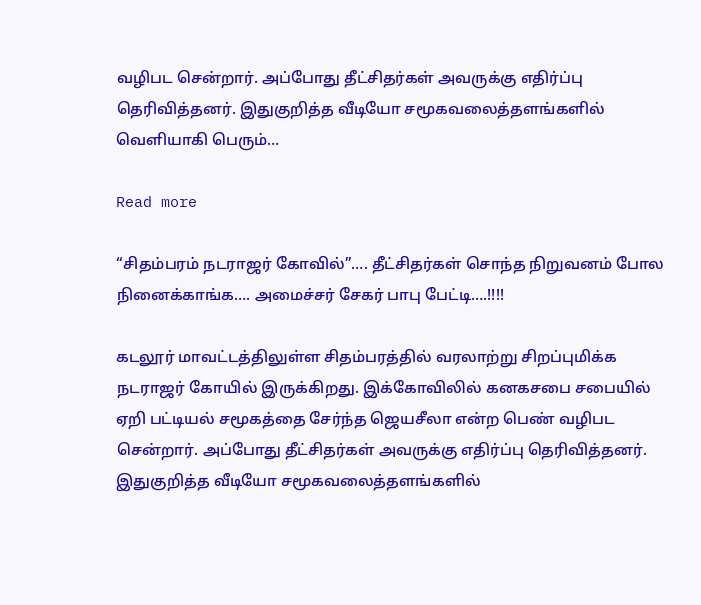வழிபட சென்றார். அப்போது தீட்சிதர்கள் அவருக்கு எதிர்ப்பு தெரிவித்தனர். இதுகுறித்த வீடியோ சமூகவலைத்தளங்களில் வெளியாகி பெரும்…

Read more

“சிதம்பரம் நடராஜர் கோவில்”…. தீட்சிதர்கள் சொந்த நிறுவனம் போல நினைக்காங்க…. அமைச்சர் சேகர் பாபு பேட்டி….!!!!

கடலூர் மாவட்டத்திலுள்ள சிதம்பரத்தில் வரலாற்று சிறப்புமிக்க நடராஜர் கோயில் இருக்கிறது. இக்கோவிலில் கனகசபை சபையில் ஏறி பட்டியல் சமூகத்தை சேர்ந்த ஜெயசீலா என்ற பெண் வழிபட சென்றார். அப்போது தீட்சிதர்கள் அவருக்கு எதிர்ப்பு தெரிவித்தனர். இதுகுறித்த வீடியோ சமூகவலைத்தளங்களில்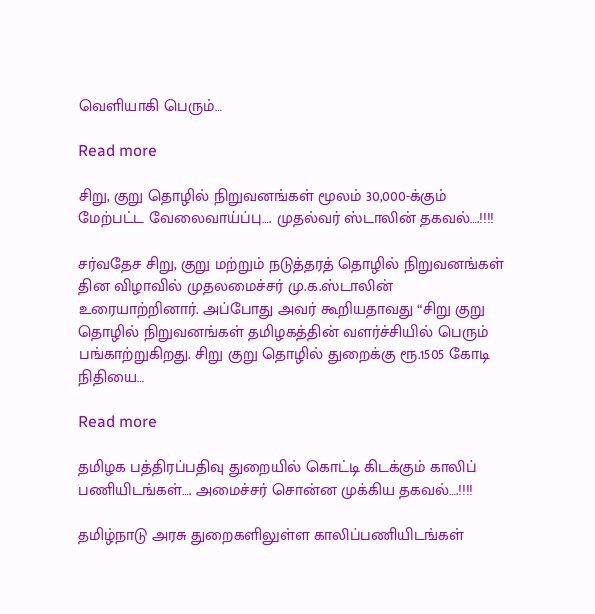வெளியாகி பெரும்…

Read more

சிறு, குறு தொழில் நிறுவனங்கள் மூலம் 30,000-க்கும் மேற்பட்ட வேலைவாய்ப்பு…. முதல்வர் ஸ்டாலின் தகவல்….!!!!

சர்வதேச சிறு, குறு மற்றும் நடுத்தரத் தொழில் நிறுவனங்கள் தின விழாவில் முதலமைச்சர் மு.க.ஸ்டாலின் உரையாற்றினார். அப்போது அவர் கூறியதாவது “சிறு குறு தொழில் நிறுவனங்கள் தமிழகத்தின் வளர்ச்சியில் பெரும் பங்காற்றுகிறது. சிறு குறு தொழில் துறைக்கு ரூ.1505 கோடி நிதியை…

Read more

தமிழக பத்திரப்பதிவு துறையில் கொட்டி கிடக்கும் காலிப் பணியிடங்கள்…. அமைச்சர் சொன்ன முக்கிய தகவல்….!!!!

தமிழ்நாடு அரசு துறைகளிலுள்ள காலிப்பணியிடங்கள்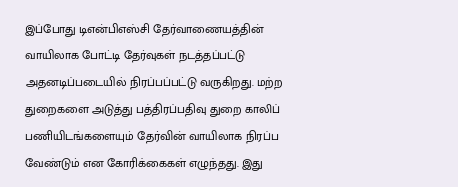இப்போது டிஎன்பிஎஸ்சி தேர்வாணையத்தின் வாயிலாக போட்டி தேர்வுகள் நடத்தப்பட்டு அதனடிப்படையில் நிரப்பப்பட்டு வருகிறது. மற்ற துறைகளை அடுத்து பத்திரப்பதிவு துறை காலிப் பணியிடங்களையும் தேர்வின் வாயிலாக நிரப்ப வேண்டும் என கோரிக்கைகள் எழுந்தது. இது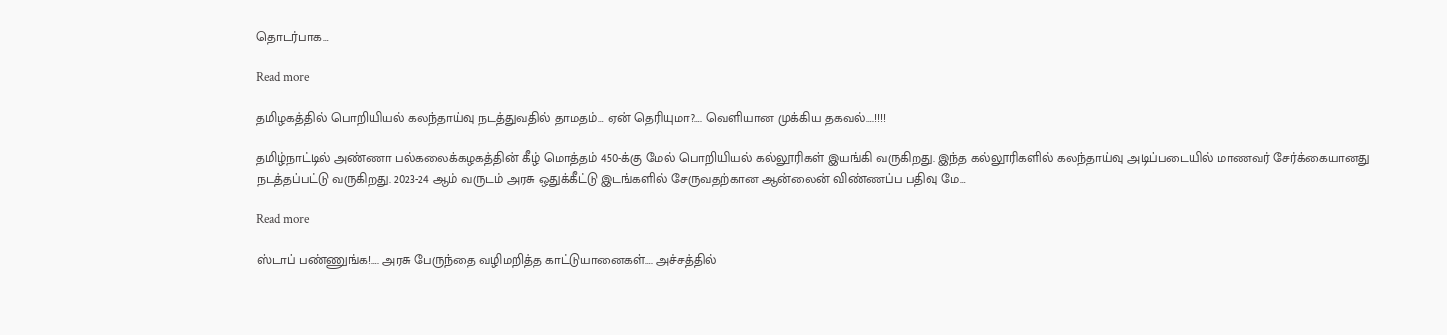தொடர்பாக…

Read more

தமிழகத்தில் பொறியியல் கலந்தாய்வு நடத்துவதில் தாமதம்… ஏன் தெரியுமா?…. வெளியான முக்கிய தகவல்….!!!!

தமிழ்நாட்டில் அண்ணா பல்கலைக்கழகத்தின் கீழ் மொத்தம் 450-க்கு மேல் பொறியியல் கல்லூரிகள் இயங்கி வருகிறது. இந்த கல்லூரிகளில் கலந்தாய்வு அடிப்படையில் மாணவர் சேர்க்கையானது நடத்தப்பட்டு வருகிறது. 2023-24 ஆம் வருடம் அரசு ஒதுக்கீட்டு இடங்களில் சேருவதற்கான ஆன்லைன் விண்ணப்ப பதிவு மே…

Read more

ஸ்டாப் பண்ணுங்க!…. அரசு பேருந்தை வழிமறித்த காட்டுயானைகள்…. அச்சத்தில்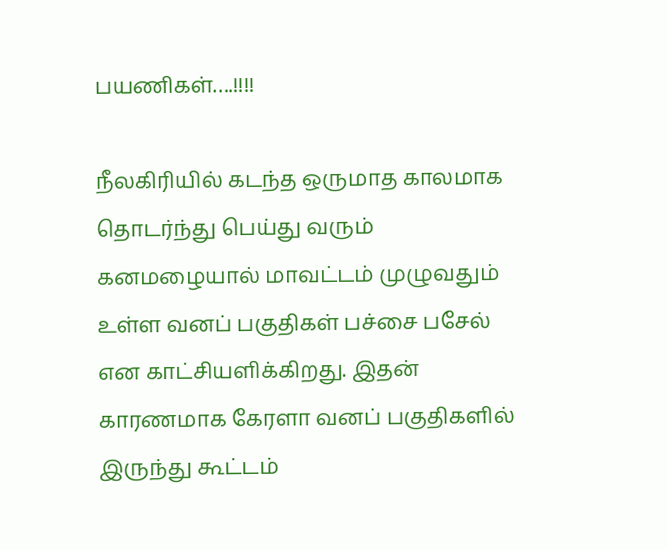பயணிகள்….!!!!

நீலகிரியில் கடந்த ஒருமாத காலமாக தொடர்ந்து பெய்து வரும் கனமழையால் மாவட்டம் முழுவதும் உள்ள வனப் பகுதிகள் பச்சை பசேல் என காட்சியளிக்கிறது‌‌. இதன் காரணமாக கேரளா வனப் பகுதிகளில் இருந்து கூட்டம்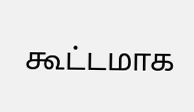கூட்டமாக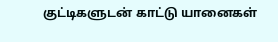குட்டிகளுடன் காட்டு யானைகள்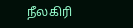நீலகிரி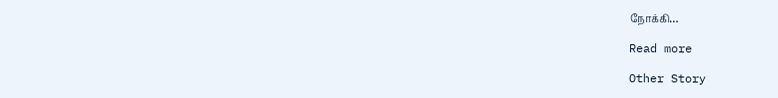நோக்கி…

Read more

Other Story